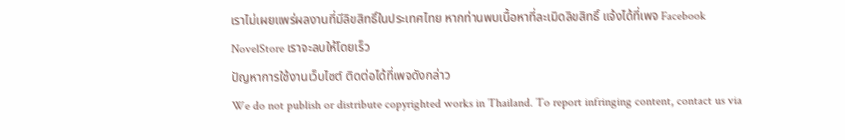เราไม่เผยแพร่ผลงานที่มีลิขสิทธิ์ในประเทศไทย หากท่านพบเนื้อหาที่ละเมิดลิขสิทธิ์ แจ้งได้ที่เพจ Facebook NovelStore เราจะลบให้โดยเร็ว
ปัญหาการใช้งานเว็บไซต์ ติดต่อได้ที่เพจดังกล่าว
We do not publish or distribute copyrighted works in Thailand. To report infringing content, contact us via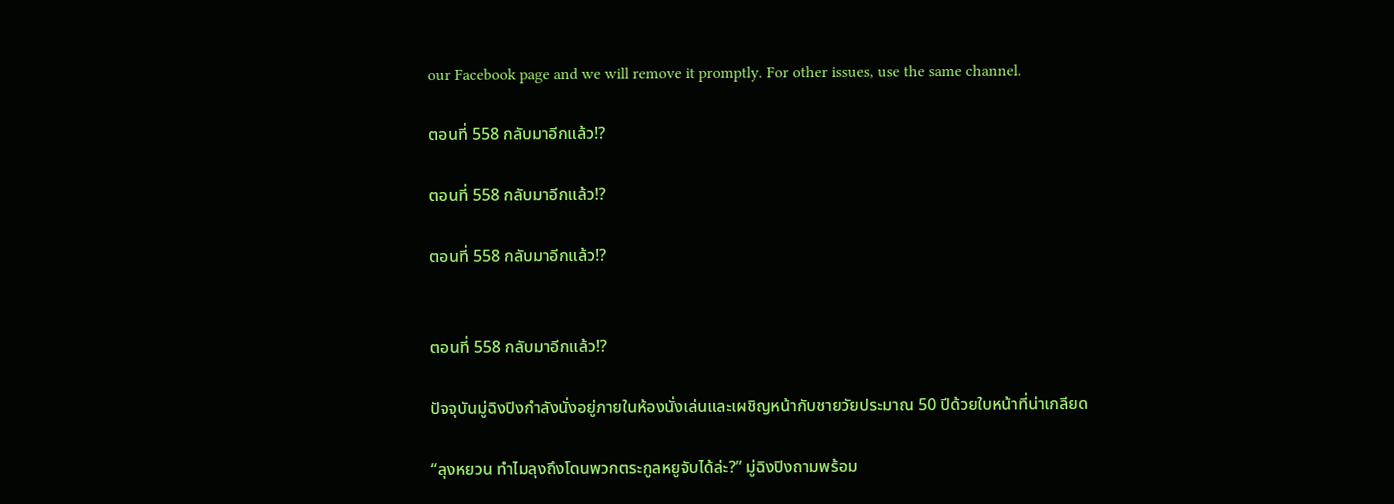our Facebook page and we will remove it promptly. For other issues, use the same channel.

ตอนที่ 558 กลับมาอีกแล้ว!?

ตอนที่ 558 กลับมาอีกแล้ว!?

ตอนที่ 558 กลับมาอีกแล้ว!?


ตอนที่ 558 กลับมาอีกแล้ว!?

ปัจจุบันมู่ฉิงปิงกำลังนั่งอยู่ภายในห้องนั่งเล่นและเผชิญหน้ากับชายวัยประมาณ 50 ปีด้วยใบหน้าที่น่าเกลียด

“ลุงหยวน ทำไมลุงถึงโดนพวกตระกูลหยูจับได้ล่ะ?” มู่ฉิงปิงถามพร้อม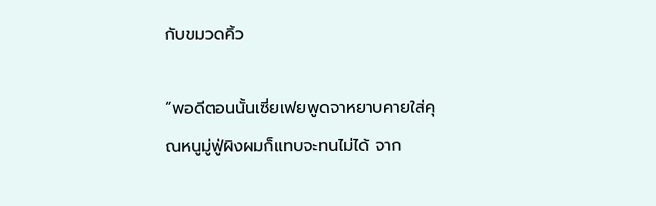กับขมวดคิ้ว

“พอดีตอนนั้นเซี่ยเฟยพูดจาหยาบคายใส่คุณหนูมู่ฟู่ผิงผมก็แทบจะทนไม่ได้ จาก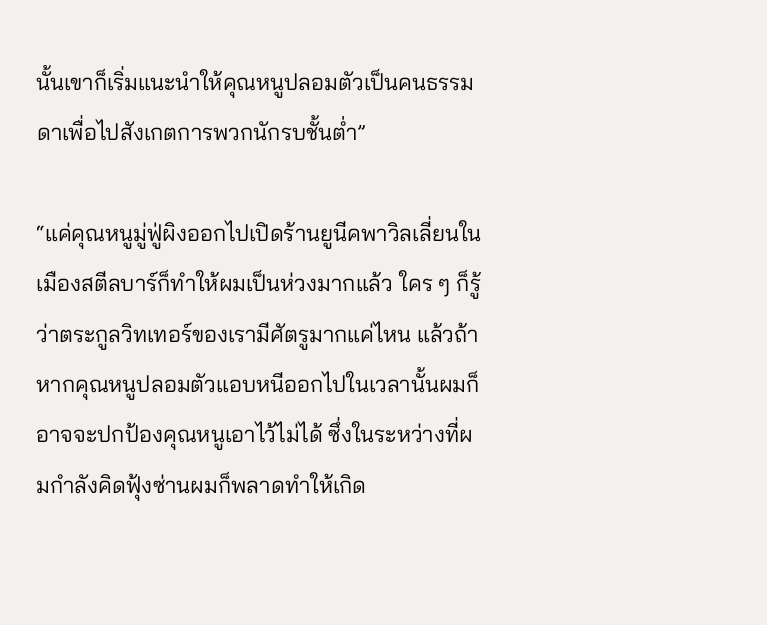นั้นเขาก็เริ่มแนะนำให้คุณหนูปลอมตัวเป็นคนธรรมดาเพื่อไปสังเกตการพวกนักรบชั้นต่ำ”

“แค่คุณหนูมู่ฟู่ผิงออกไปเปิดร้านยูนีคพาวิลเลี่ยนในเมืองสตีลบาร์ก็ทำให้ผมเป็นห่วงมากแล้ว ใคร ๆ ก็รู้ว่าตระกูลวิทเทอร์ของเรามีศัตรูมากแค่ไหน แล้วถ้าหากคุณหนูปลอมตัวแอบหนีออกไปในเวลานั้นผมก็อาจจะปกป้องคุณหนูเอาไว้ไม่ได้ ซึ่งในระหว่างที่ผมกำลังคิดฟุ้งซ่านผมก็พลาดทำให้เกิด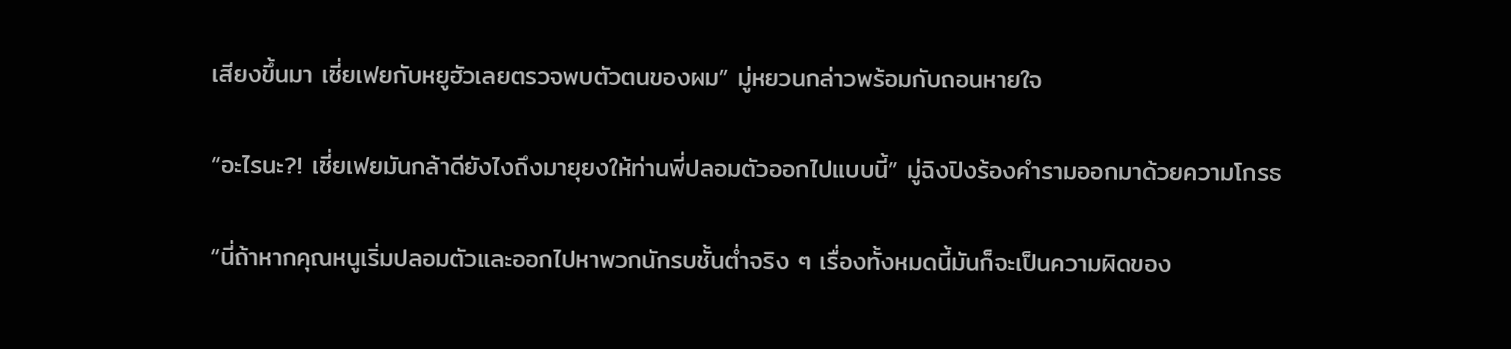เสียงขึ้นมา เซี่ยเฟยกับหยูฮัวเลยตรวจพบตัวตนของผม” มู่หยวนกล่าวพร้อมกับถอนหายใจ

“อะไรนะ?! เซี่ยเฟยมันกล้าดียังไงถึงมายุยงให้ท่านพี่ปลอมตัวออกไปแบบนี้” มู่ฉิงปิงร้องคำรามออกมาด้วยความโกรธ

“นี่ถ้าหากคุณหนูเริ่มปลอมตัวและออกไปหาพวกนักรบชั้นต่ำจริง ๆ เรื่องทั้งหมดนี้มันก็จะเป็นความผิดของ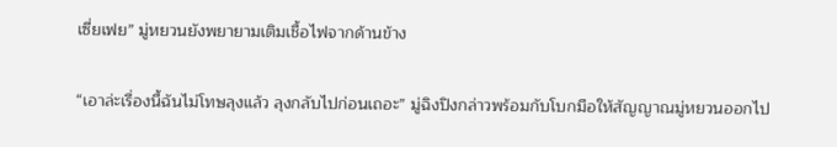เซี่ยเฟย” มู่หยวนยังพยายามเติมเชื้อไฟจากด้านข้าง

“เอาล่ะเรื่องนี้ฉันไม่โทษลุงแล้ว ลุงกลับไปก่อนเถอะ” มู่ฉิงปิงกล่าวพร้อมกับโบกมือให้สัญญาณมู่หยวนออกไป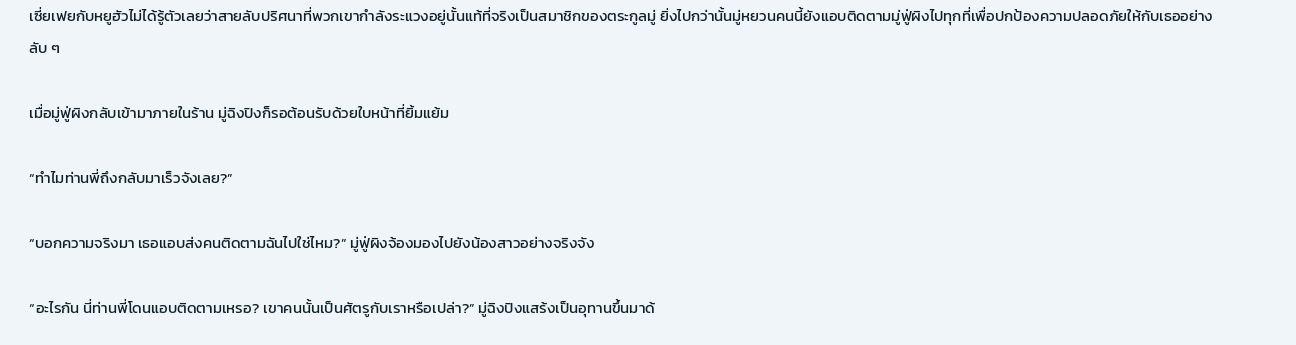เซี่ยเฟยกับหยูฮัวไม่ได้รู้ตัวเลยว่าสายลับปริศนาที่พวกเขากำลังระแวงอยู่นั้นแท้ที่จริงเป็นสมาชิกของตระกูลมู่ ยิ่งไปกว่านั้นมู่หยวนคนนี้ยังแอบติดตามมู่ฟู่ผิงไปทุกที่เพื่อปกป้องความปลอดภัยให้กับเธออย่างลับ ๆ

เมื่อมู่ฟู่ผิงกลับเข้ามาภายในร้าน มู่ฉิงปิงก็รอต้อนรับด้วยใบหน้าที่ยิ้มแย้ม

“ทำไมท่านพี่ถึงกลับมาเร็วจังเลย?”

“บอกความจริงมา เธอแอบส่งคนติดตามฉันไปใช่ไหม?” มู่ฟู่ผิงจ้องมองไปยังน้องสาวอย่างจริงจัง

“อะไรกัน นี่ท่านพี่โดนแอบติดตามเหรอ? เขาคนนั้นเป็นศัตรูกับเราหรือเปล่า?” มู่ฉิงปิงแสร้งเป็นอุทานขึ้นมาด้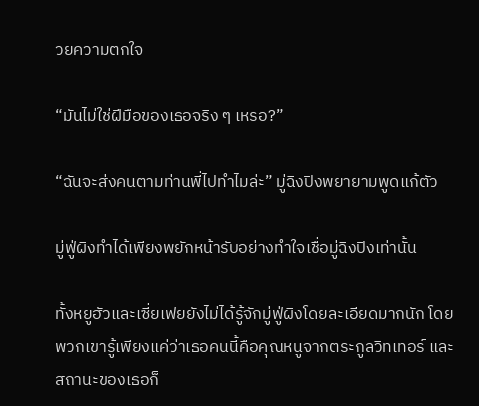วยความตกใจ

“มันไม่ใช่ฝีมือของเธอจริง ๆ เหรอ?”

“ฉันจะส่งคนตามท่านพี่ไปทำไมล่ะ” มู่ฉิงปิงพยายามพูดแก้ตัว

มู่ฟู่ผิงทำได้เพียงพยักหน้ารับอย่างทำใจเชื่อมู่ฉิงปิงเท่านั้น

ทั้งหยูฮัวและเซี่ยเฟยยังไม่ได้รู้จักมู่ฟู่ผิงโดยละเอียดมากนัก โดยพวกเขารู้เพียงแค่ว่าเธอคนนี้คือคุณหนูจากตระกูลวิทเทอร์ และสถานะของเธอก็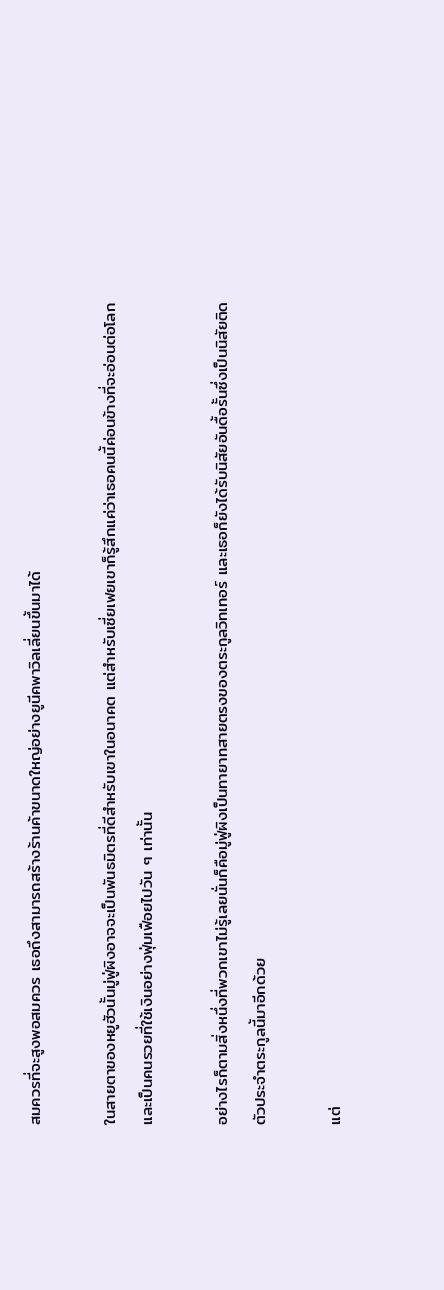สมควรที่จะสูงพอสมควร เธอถึงสามารถสร้างร้านค้าขนาดใหญ่อย่างยูนีคพาวิลเลี่ยนขึ้นมาได้

ในสายตาของหยูฮัวนั้นมู่ฟู่ผิงอาจจะเป็นพันธมิตรที่ดีสำหรับเขาในอนาคต แต่สำหรับเซี่ยเฟยเขาก็รู้สึกแค่ว่าเธอคนนี้ค่อนข้างที่จะอ่อนต่อโลก และเป็นคนรวยที่ใช้เงินอย่างฟุ่มเฟือยไปวัน ๆ เท่านั้น

อย่างไรก็ตามสิ่งหนึ่งที่พวกเขาไม่รู้เลยนั่นก็คือมู่ฟู่ผิงเป็นทายาทสายตรงของตระกูลวิทเทอร์ และเธอก็ยังได้รับนิสัยอันดื้อรั้นซึ่งเป็นนิสัยติดตัวประจำตระกูลนี้มาอีกด้วย

แต่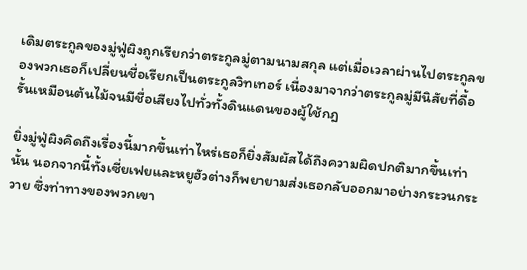เดิมตระกูลของมู่ฟู่ผิงถูกเรียกว่าตระกูลมู่ตามนามสกุล แต่เมื่อเวลาผ่านไปตระกูลของพวกเธอก็เปลี่ยนชื่อเรียกเป็นตระกูลวิทเทอร์ เนื่องมาจากว่าตระกูลมู่มีนิสัยที่ดื้อรั้นเหมือนต้นไม้จนมีชื่อเสียงไปทั่วทั้งดินแดนของผู้ใช้กฎ

ยิ่งมู่ฟู่ผิงคิดถึงเรื่องนี้มากขึ้นเท่าไหร่เธอก็ยิ่งสัมผัสได้ถึงความผิดปกติมากขึ้นเท่านั้น นอกจากนี้ทั้งเซี่ยเฟยและหยูฮัวต่างก็พยายามส่งเธอกลับออกมาอย่างกระวนกระวาย ซึ่งท่าทางของพวกเขา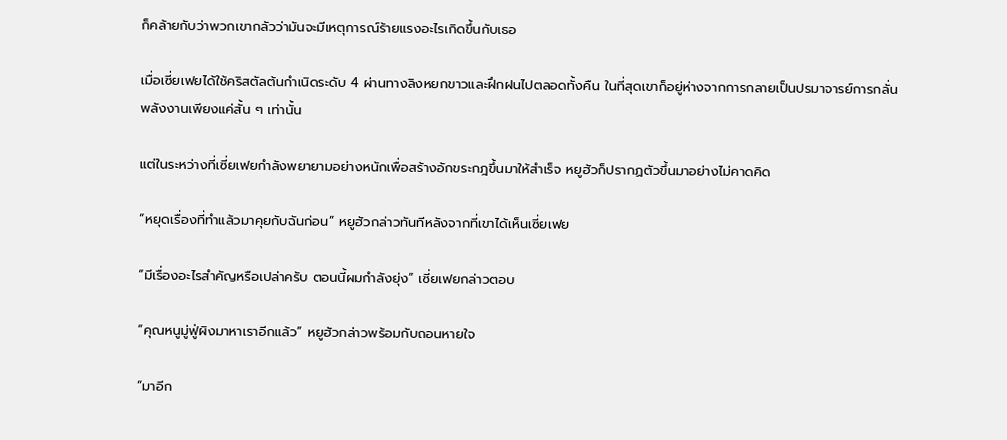ก็คล้ายกับว่าพวกเขากลัวว่ามันจะมีเหตุการณ์ร้ายแรงอะไรเกิดขึ้นกับเธอ

เมื่อเซี่ยเฟยได้ใช้คริสตัลต้นกำเนิดระดับ 4 ผ่านทางลิงหยกขาวและฝึกฝนไปตลอดทั้งคืน ในที่สุดเขาก็อยู่ห่างจากการกลายเป็นปรมาจารย์การกลั่นพลังงานเพียงแค่สั้น ๆ เท่านั้น

แต่ในระหว่างที่เซี่ยเฟยกำลังพยายามอย่างหนักเพื่อสร้างอักขระกฎขึ้นมาให้สำเร็จ หยูฮัวก็ปรากฏตัวขึ้นมาอย่างไม่คาดคิด

“หยุดเรื่องที่ทำแล้วมาคุยกับฉันก่อน” หยูฮัวกล่าวทันทีหลังจากที่เขาได้เห็นเซี่ยเฟย

“มีเรื่องอะไรสำคัญหรือเปล่าครับ ตอนนี้ผมกำลังยุ่ง” เซี่ยเฟยกล่าวตอบ

“คุณหนูมู่ฟู่ผิงมาหาเราอีกแล้ว” หยูฮัวกล่าวพร้อมกับถอนหายใจ

“มาอีก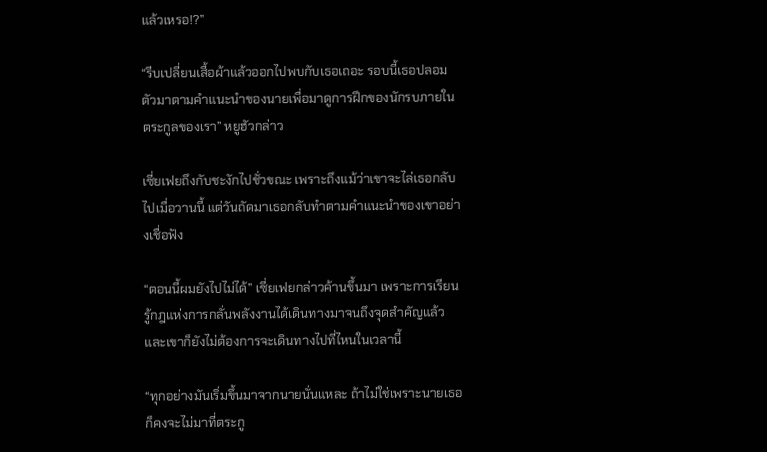แล้วเหรอ!?”

“รีบเปลี่ยนเสื้อผ้าแล้วออกไปพบกับเธอเถอะ รอบนี้เธอปลอมตัวมาตามคำแนะนำของนายเพื่อมาดูการฝึกของนักรบภายในตระกูลของเรา” หยูฮัวกล่าว

เซี่ยเฟยถึงกับชะงักไปชั่วขณะ เพราะถึงแม้ว่าเขาจะไล่เธอกลับไปเมื่อวานนี้ แต่วันถัดมาเธอกลับทำตามคำแนะนำของเขาอย่างเชื่อฟัง

“ตอนนี้ผมยังไปไม่ได้” เซี่ยเฟยกล่าวค้านขึ้นมา เพราะการเรียนรู้กฎแห่งการกลั่นพลังงานได้เดินทางมาจนถึงจุดสำคัญแล้ว และเขาก็ยังไม่ต้องการจะเดินทางไปที่ไหนในเวลานี้

“ทุกอย่างมันเริ่มขึ้นมาจากนายนั่นแหละ ถ้าไม่ใช่เพราะนายเธอก็คงจะไม่มาที่ตระกู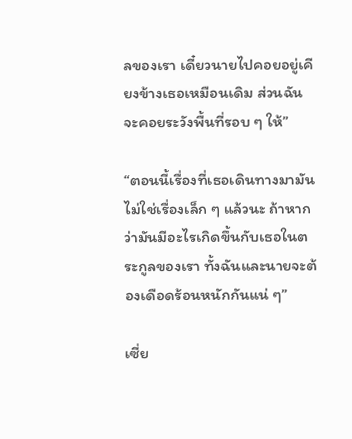ลของเรา เดี๋ยวนายไปคอยอยู่เคียงข้างเธอเหมือนเดิม ส่วนฉันจะคอยระวังพื้นที่รอบ ๆ ให้”

“ตอนนี้เรื่องที่เธอเดินทางมามันไม่ใช่เรื่องเล็ก ๆ แล้วนะ ถ้าหากว่ามันมีอะไรเกิดขึ้นกับเธอในตระกูลของเรา ทั้งฉันและนายจะต้องเดือดร้อนหนักกันแน่ ๆ”

เซี่ย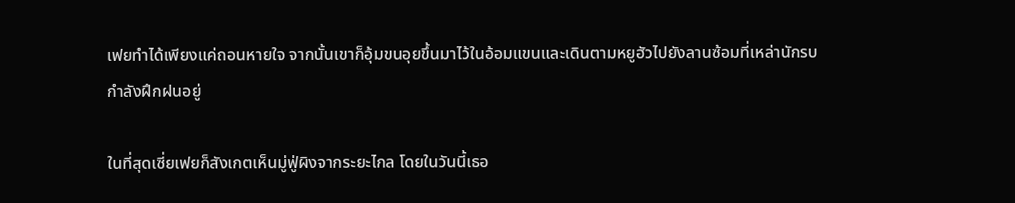เฟยทำได้เพียงแค่ถอนหายใจ จากนั้นเขาก็อุ้มขนอุยขึ้นมาไว้ในอ้อมแขนและเดินตามหยูฮัวไปยังลานซ้อมที่เหล่านักรบกำลังฝึกฝนอยู่

ในที่สุดเซี่ยเฟยก็สังเกตเห็นมู่ฟู่ผิงจากระยะไกล โดยในวันนี้เธอ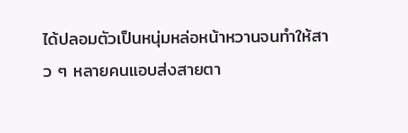ได้ปลอมตัวเป็นหนุ่มหล่อหน้าหวานจนทำให้สาว ๆ หลายคนแอบส่งสายตา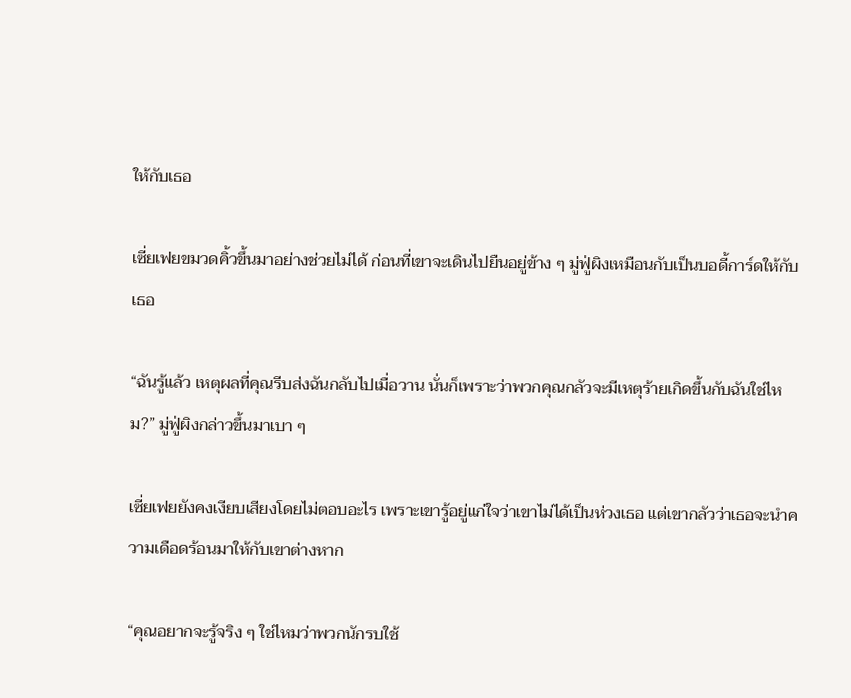ให้กับเธอ

เซี่ยเฟยขมวดคิ้วขึ้นมาอย่างช่วยไม่ได้ ก่อนที่เขาจะเดินไปยืนอยู่ข้าง ๆ มู่ฟู่ผิงเหมือนกับเป็นบอดี้การ์ดให้กับเธอ

“ฉันรู้แล้ว เหตุผลที่คุณรีบส่งฉันกลับไปเมื่อวาน นั่นก็เพราะว่าพวกคุณกลัวจะมีเหตุร้ายเกิดขึ้นกับฉันใช่ไหม?” มู่ฟู่ผิงกล่าวขึ้นมาเบา ๆ

เซี่ยเฟยยังคงเงียบเสียงโดยไม่ตอบอะไร เพราะเขารู้อยู่แก่ใจว่าเขาไม่ได้เป็นห่วงเธอ แต่เขากลัวว่าเธอจะนำความเดือดร้อนมาให้กับเขาต่างหาก

“คุณอยากจะรู้จริง ๆ ใช่ไหมว่าพวกนักรบใช้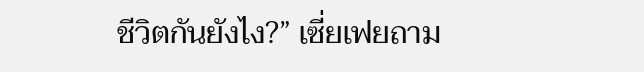ชีวิตกันยังไง?” เซี่ยเฟยถาม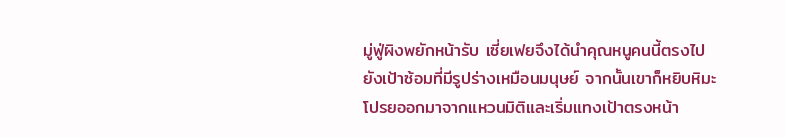มู่ฟู่ผิงพยักหน้ารับ เซี่ยเฟยจึงได้นำคุณหนูคนนี้ตรงไปยังเป้าซ้อมที่มีรูปร่างเหมือนมนุษย์ จากนั้นเขาก็หยิบหิมะโปรยออกมาจากแหวนมิติและเริ่มแทงเป้าตรงหน้า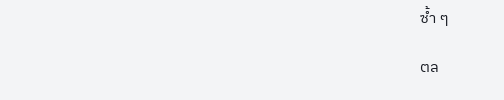ซ้ำ ๆ

ตล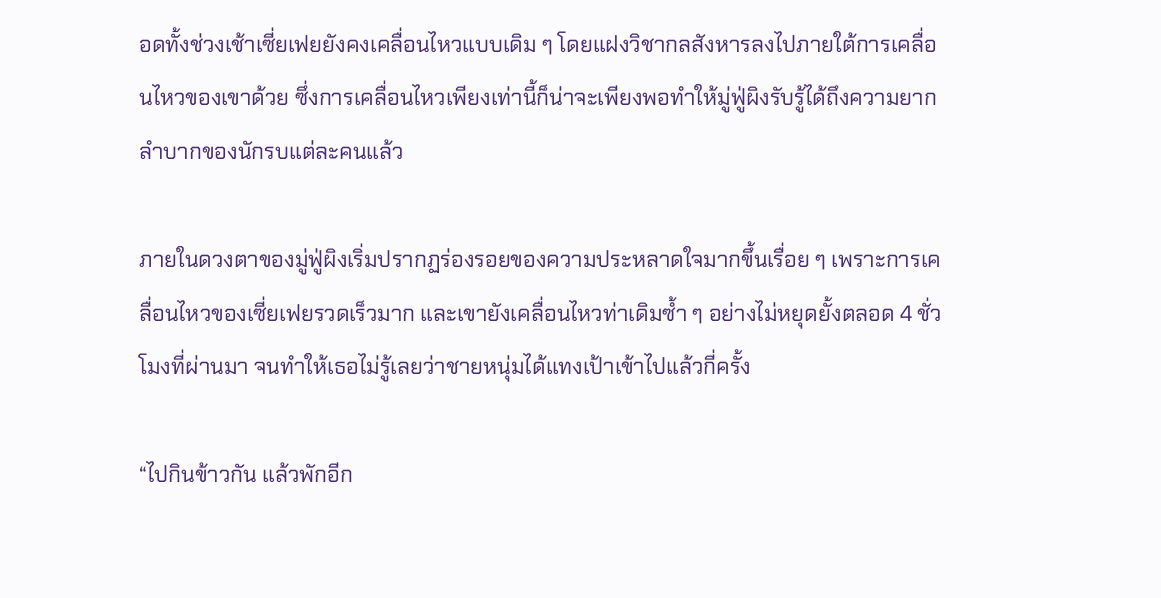อดทั้งช่วงเช้าเซี่ยเฟยยังคงเคลื่อนไหวแบบเดิม ๆ โดยแฝงวิชากลสังหารลงไปภายใต้การเคลื่อนไหวของเขาด้วย ซึ่งการเคลื่อนไหวเพียงเท่านี้ก็น่าจะเพียงพอทำให้มู่ฟู่ผิงรับรู้ได้ถึงความยากลำบากของนักรบแต่ละคนแล้ว

ภายในดวงตาของมู่ฟู่ผิงเริ่มปรากฏร่องรอยของความประหลาดใจมากขึ้นเรื่อย ๆ เพราะการเคลื่อนไหวของเซี่ยเฟยรวดเร็วมาก และเขายังเคลื่อนไหวท่าเดิมซ้ำ ๆ อย่างไม่หยุดยั้งตลอด 4 ชั่วโมงที่ผ่านมา จนทำให้เธอไม่รู้เลยว่าชายหนุ่มได้แทงเป้าเข้าไปแล้วกี่ครั้ง

“ไปกินข้าวกัน แล้วพักอีก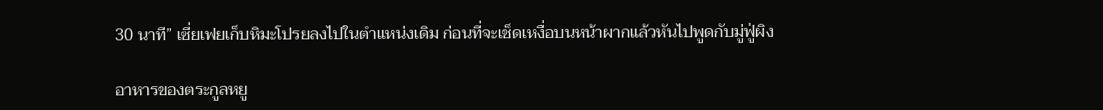30 นาที” เซี่ยเฟยเก็บหิมะโปรยลงไปในตำแหน่งเดิม ก่อนที่จะเช็ดเหงื่อบนหน้าผากแล้วหันไปพูดกับมู่ฟู่ผิง

อาหารของตระกูลหยู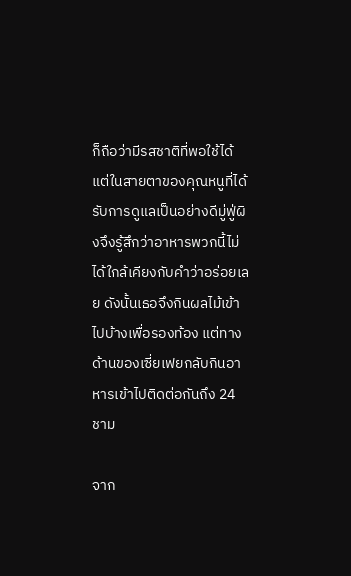ก็ถือว่ามีรสชาติที่พอใช้ได้ แต่ในสายตาของคุณหนูที่ได้รับการดูแลเป็นอย่างดีมู่ฟู่ผิงจึงรู้สึกว่าอาหารพวกนี้ไม่ได้ใกล้เคียงกับคำว่าอร่อยเลย ดังนั้นเธอจึงกินผลไม้เข้าไปบ้างเพื่อรองท้อง แต่ทางด้านของเซี่ยเฟยกลับกินอาหารเข้าไปติดต่อกันถึง 24 ชาม

จาก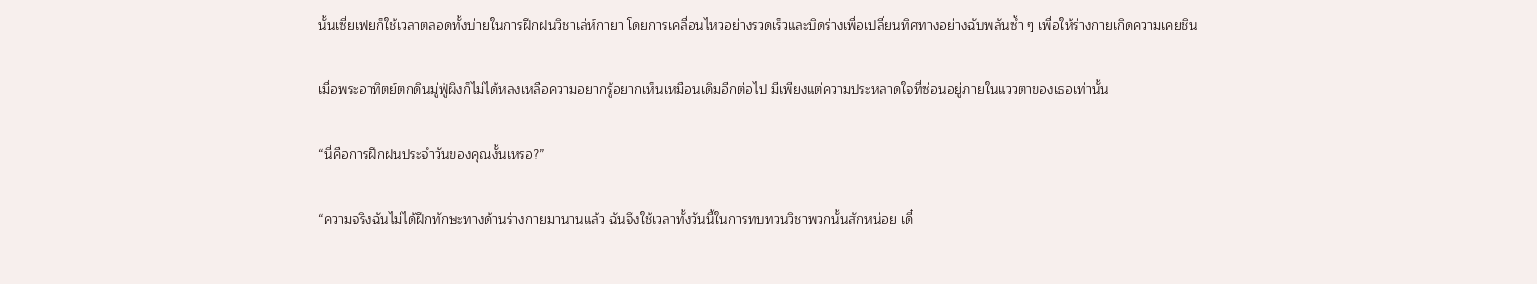นั้นเซี่ยเฟยก็ใช้เวลาตลอดทั้งบ่ายในการฝึกฝนวิชาเล่ห์กายา โดยการเคลื่อนไหวอย่างรวดเร็วและบิดร่างเพื่อเปลี่ยนทิศทางอย่างฉับพลันซ้ำ ๆ เพื่อให้ร่างกายเกิดความเคยชิน

เมื่อพระอาทิตย์ตกดินมู่ฟู่ผิงก็ไม่ได้หลงเหลือความอยากรู้อยากเห็นเหมือนเดิมอีกต่อไป มีเพียงแต่ความประหลาดใจที่ซ่อนอยู่ภายในแววตาของเธอเท่านั้น

“นี่คือการฝึกฝนประจำวันของคุณงั้นเหรอ?”

“ความจริงฉันไม่ได้ฝึกทักษะทางด้านร่างกายมานานแล้ว ฉันจึงใช้เวลาทั้งวันนี้ในการทบทวนวิชาพวกนั้นสักหน่อย เดี๋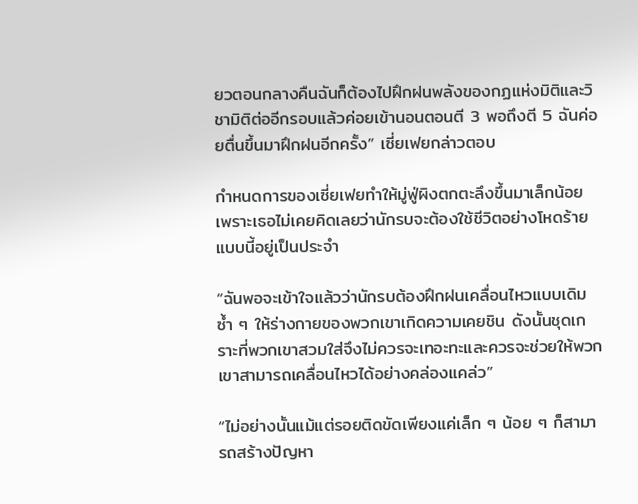ยวตอนกลางคืนฉันก็ต้องไปฝึกฝนพลังของกฏแห่งมิติและวิชามิติต่ออีกรอบแล้วค่อยเข้านอนตอนตี 3 พอถึงตี 5 ฉันค่อยตื่นขึ้นมาฝึกฝนอีกครั้ง” เซี่ยเฟยกล่าวตอบ

กำหนดการของเซี่ยเฟยทำให้มู่ฟู่ผิงตกตะลึงขึ้นมาเล็กน้อย เพราะเธอไม่เคยคิดเลยว่านักรบจะต้องใช้ชีวิตอย่างโหดร้ายแบบนี้อยู่เป็นประจำ

“ฉันพอจะเข้าใจแล้วว่านักรบต้องฝึกฝนเคลื่อนไหวแบบเดิมซ้ำ ๆ ให้ร่างกายของพวกเขาเกิดความเคยชิน ดังนั้นชุดเกราะที่พวกเขาสวมใส่จึงไม่ควรจะเทอะทะและควรจะช่วยให้พวกเขาสามารถเคลื่อนไหวได้อย่างคล่องแคล่ว”

“ไม่อย่างนั้นแม้แต่รอยติดขัดเพียงแค่เล็ก ๆ น้อย ๆ ก็สามารถสร้างปัญหา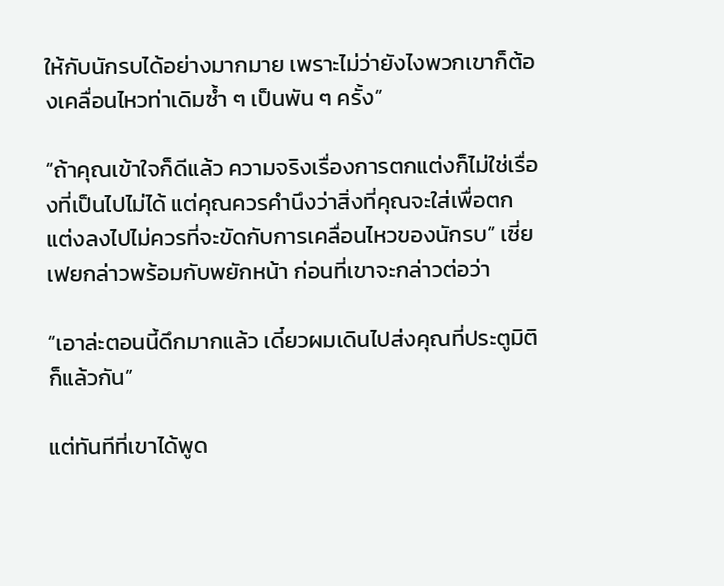ให้กับนักรบได้อย่างมากมาย เพราะไม่ว่ายังไงพวกเขาก็ต้องเคลื่อนไหวท่าเดิมซ้ำ ๆ เป็นพัน ๆ ครั้ง”

“ถ้าคุณเข้าใจก็ดีแล้ว ความจริงเรื่องการตกแต่งก็ไม่ใช่เรื่องที่เป็นไปไม่ได้ แต่คุณควรคำนึงว่าสิ่งที่คุณจะใส่เพื่อตกแต่งลงไปไม่ควรที่จะขัดกับการเคลื่อนไหวของนักรบ” เซี่ยเฟยกล่าวพร้อมกับพยักหน้า ก่อนที่เขาจะกล่าวต่อว่า

“เอาล่ะตอนนี้ดึกมากแล้ว เดี๋ยวผมเดินไปส่งคุณที่ประตูมิติก็แล้วกัน”

แต่ทันทีที่เขาได้พูด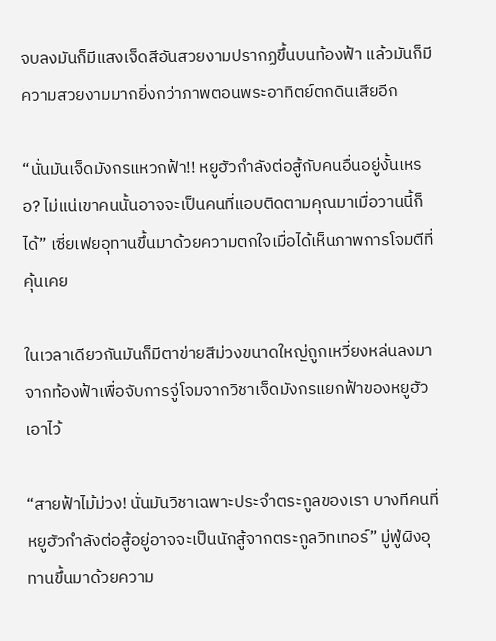จบลงมันก็มีแสงเจ็ดสีอันสวยงามปรากฏขึ้นบนท้องฟ้า แล้วมันก็มีความสวยงามมากยิ่งกว่าภาพตอนพระอาทิตย์ตกดินเสียอีก

“นั่นมันเจ็ดมังกรแหวกฟ้า!! หยูฮัวกำลังต่อสู้กับคนอื่นอยู่งั้นเหรอ? ไม่แน่เขาคนนั้นอาจจะเป็นคนที่แอบติดตามคุณมาเมื่อวานนี้ก็ได้” เซี่ยเฟยอุทานขึ้นมาด้วยความตกใจเมื่อได้เห็นภาพการโจมตีที่คุ้นเคย

ในเวลาเดียวกันมันก็มีตาข่ายสีม่วงขนาดใหญ่ถูกเหวี่ยงหล่นลงมาจากท้องฟ้าเพื่อจับการจู่โจมจากวิชาเจ็ดมังกรแยกฟ้าของหยูฮัวเอาไว้

“สายฟ้าไม้ม่วง! นั่นมันวิชาเฉพาะประจำตระกูลของเรา บางทีคนที่หยูฮัวกำลังต่อสู้อยู่อาจจะเป็นนักสู้จากตระกูลวิทเทอร์” มู่ฟู่ผิงอุทานขึ้นมาด้วยความ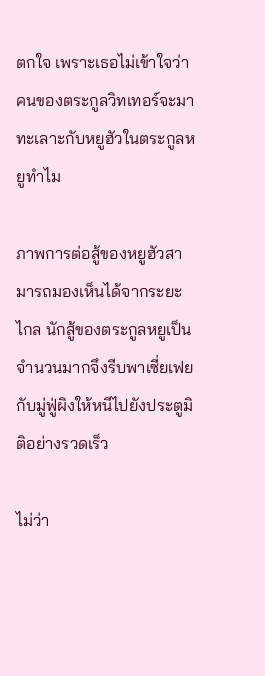ตกใจ เพราะเธอไม่เข้าใจว่าคนของตระกูลวิทเทอร์จะมาทะเลาะกับหยูฮัวในตระกูลหยูทำไม

ภาพการต่อสู้ของหยูฮัวสามารถมองเห็นได้จากระยะไกล นักสู้ของตระกูลหยูเป็นจำนวนมากจึงรีบพาเซี่ยเฟยกับมู่ฟู่ผิงให้หนีไปยังประตูมิติอย่างรวดเร็ว

ไม่ว่า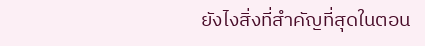ยังไงสิ่งที่สำคัญที่สุดในตอน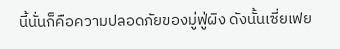นี้นั่นก็คือความปลอดภัยของมู่ฟู่ผิง ดังนั้นเซี่ยเฟย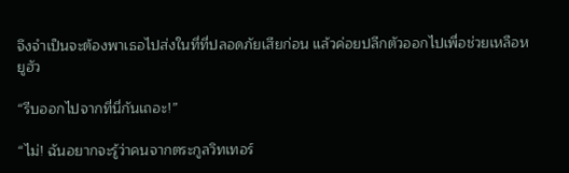จึงจำเป็นจะต้องพาเธอไปส่งในที่ที่ปลอดภัยเสียก่อน แล้วค่อยปลีกตัวออกไปเพื่อช่วยเหลือหยูฮัว

“รีบออกไปจากที่นี่กันเถอะ!”

“ไม่! ฉันอยากจะรู้ว่าคนจากตระกูลวิทเทอร์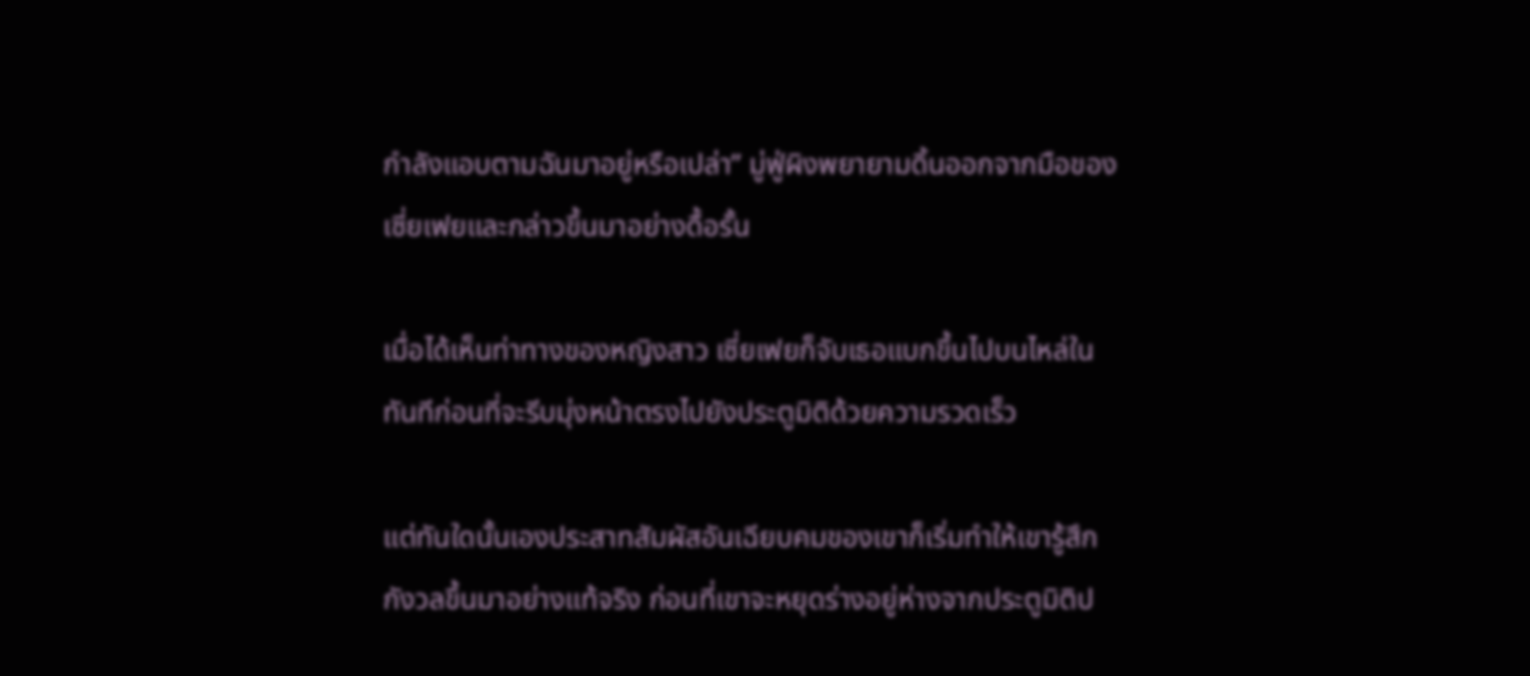กำลังแอบตามฉันมาอยู่หรือเปล่า” มู่ฟู่ผิงพยายามดิ้นออกจากมือของเซี่ยเฟยและกล่าวขึ้นมาอย่างดื้อรั้น

เมื่อได้เห็นท่าทางของหญิงสาว เซี่ยเฟยก็จับเธอแบกขึ้นไปบนไหล่ในทันทีก่อนที่จะรีบมุ่งหน้าตรงไปยังประตูมิติด้วยความรวดเร็ว

แต่ทันใดนั้นเองประสาทสัมผัสอันเฉียบคมของเขาก็เริ่มทำให้เขารู้สึกกังวลขึ้นมาอย่างแท้จริง ก่อนที่เขาจะหยุดร่างอยู่ห่างจากประตูมิติป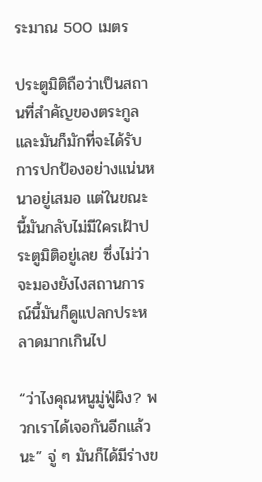ระมาณ 500 เมตร

ประตูมิติถือว่าเป็นสถานที่สำคัญของตระกูล และมันก็มักที่จะได้รับการปกป้องอย่างแน่นหนาอยู่เสมอ แต่ในขณะนี้มันกลับไม่มีใครเฝ้าประตูมิติอยู่เลย ซึ่งไม่ว่าจะมองยังไงสถานการณ์นี้มันก็ดูแปลกประหลาดมากเกินไป

“ว่าไงคุณหนูมู่ฟู่ผิง? พวกเราได้เจอกันอีกแล้วนะ” จู่ ๆ มันก็ได้มีร่างข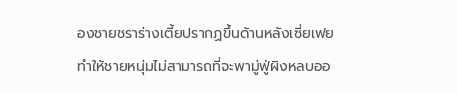องชายชราร่างเตี้ยปรากฏขึ้นด้านหลังเซี่ยเฟย ทำให้ชายหนุ่มไม่สามารถที่จะพามู่ฟู่ผิงหลบออ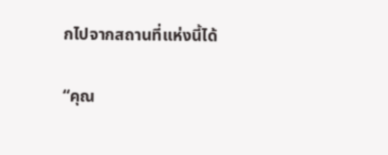กไปจากสถานที่แห่งนี้ได้

“คุณ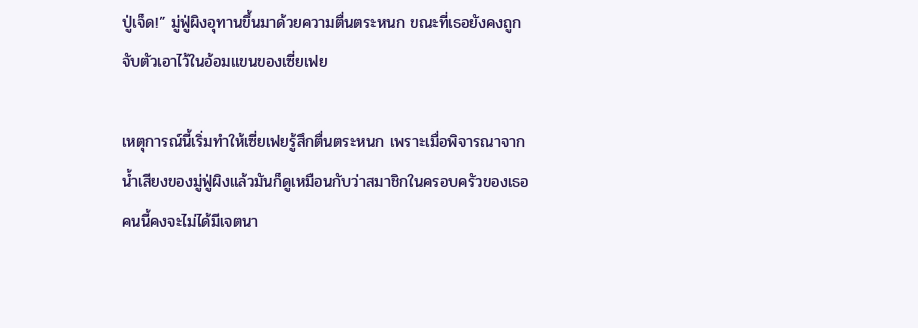ปู่เจ็ด!” มู่ฟู่ผิงอุทานขึ้นมาด้วยความตื่นตระหนก ขณะที่เธอยังคงถูกจับตัวเอาไว้ในอ้อมแขนของเซี่ยเฟย

เหตุการณ์นี้เริ่มทำให้เซี่ยเฟยรู้สึกตื่นตระหนก เพราะเมื่อพิจารณาจากน้ำเสียงของมู่ฟู่ผิงแล้วมันก็ดูเหมือนกับว่าสมาชิกในครอบครัวของเธอคนนี้คงจะไม่ได้มีเจตนา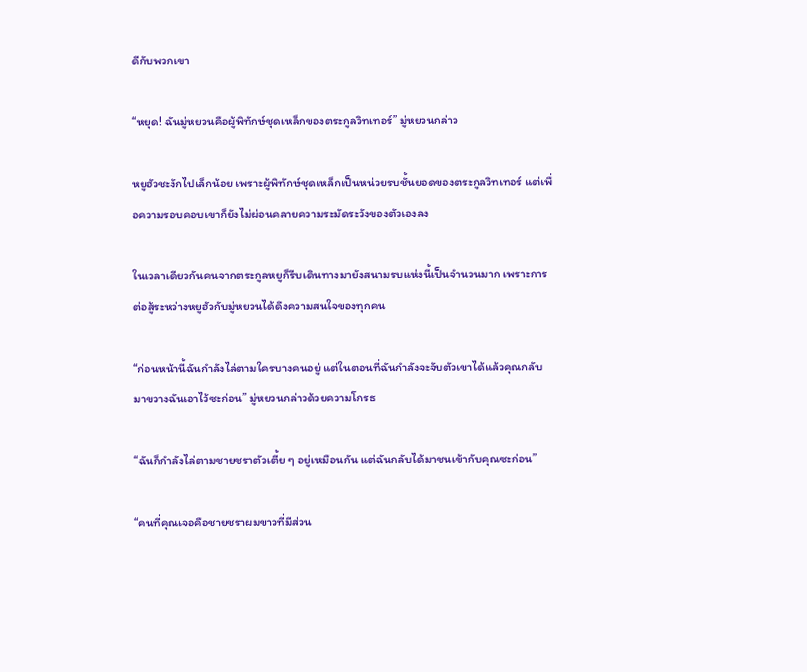ดีกับพวกเขา

“หยุด! ฉันมู่หยวนคือผู้พิทักษ์ชุดเหล็กของตระกูลวิทเทอร์” มู่หยวนกล่าว

หยูฮัวชะงักไปเล็กน้อย เพราะผู้พิทักษ์ชุดเหล็กเป็นหน่วยรบชั้นยอดของตระกูลวิทเทอร์ แต่เพื่อความรอบคอบเขาก็ยังไม่ผ่อนคลายความระมัดระวังของตัวเองลง

ในเวลาเดียวกันคนจากตระกูลหยูก็รีบเดินทางมายังสนามรบแห่งนี้เป็นจำนวนมาก เพราะการต่อสู้ระหว่างหยูฮัวกับมู่หยวนได้ดึงความสนใจของทุกคน

“ก่อนหน้านี้ฉันกำลังไล่ตามใครบางคนอยู่ แต่ในตอนที่ฉันกำลังจะจับตัวเขาได้แล้วคุณกลับมาขวางฉันเอาไว้ซะก่อน” มู่หยวนกล่าวด้วยความโกรธ

“ฉันก็กำลังไล่ตามชายชราตัวเตี้ย ๆ อยู่เหมือนกัน แต่ฉันกลับได้มาชนเข้ากับคุณซะก่อน”

“คนที่คุณเจอคือชายชราผมขาวที่มีส่วน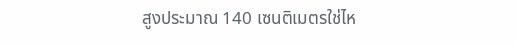สูงประมาณ 140 เซนติเมตรใช่ไห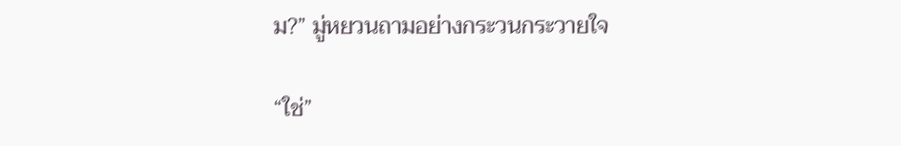ม?” มู่หยวนถามอย่างกระวนกระวายใจ

“ใช่”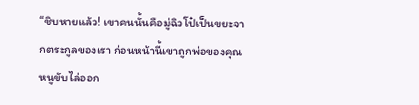“ชิบหายแล้ว! เขาคนนั้นคือมู่ฉิวโป๋เป็นขยะจากตระกูลของเรา ก่อนหน้านี้เขาถูกพ่อของคุณหนูขับไล่ออก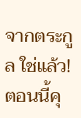จากตระกูล ใช่แล้ว! ตอนนี้คุ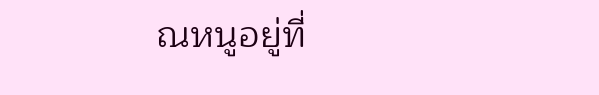ณหนูอยู่ที่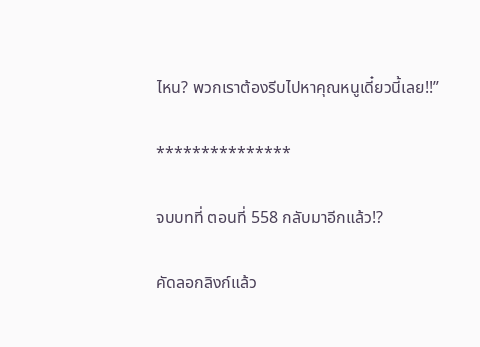ไหน? พวกเราต้องรีบไปหาคุณหนูเดี๋ยวนี้เลย!!”

***************

จบบทที่ ตอนที่ 558 กลับมาอีกแล้ว!?

คัดลอกลิงก์แล้ว